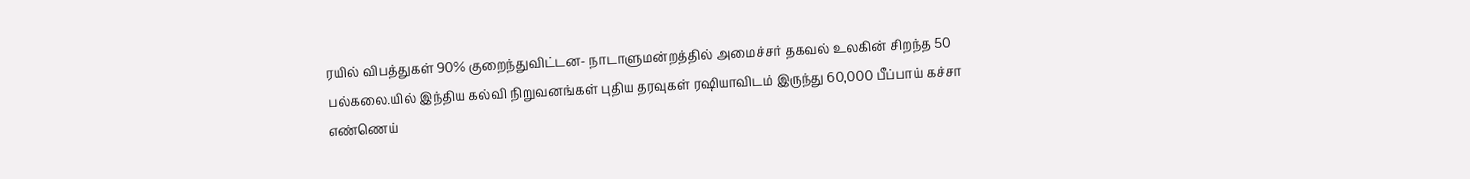ரயில் விபத்துகள் 90% குறைந்துவிட்டன- நாடாளுமன்றத்தில் அமைச்சர் தகவல் உலகின் சிறந்த 50 பல்கலை.யில் இந்திய கல்வி நிறுவனங்கள் புதிய தரவுகள் ரஷியாவிடம் இருந்து 60,000 பீப்பாய் கச்சா எண்ணெய்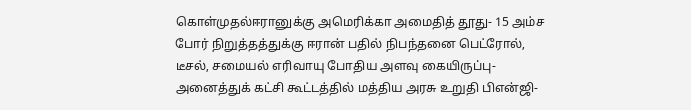கொள்முதல்ஈரானுக்கு அமெரிக்கா அமைதித் தூது- 15 அம்ச போர் நிறுத்தத்துக்கு ஈரான் பதில் நிபந்தனை பெட்ரோல், டீசல், சமையல் எரிவாயு போதிய அளவு கையிருப்பு- அனைத்துக் கட்சி கூட்டத்தில் மத்திய அரசு உறுதி பிஎன்ஜி-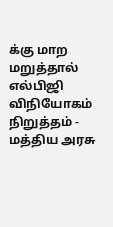க்கு மாற மறுத்தால் எல்பிஜி விநியோகம் நிறுத்தம் - மத்திய அரசு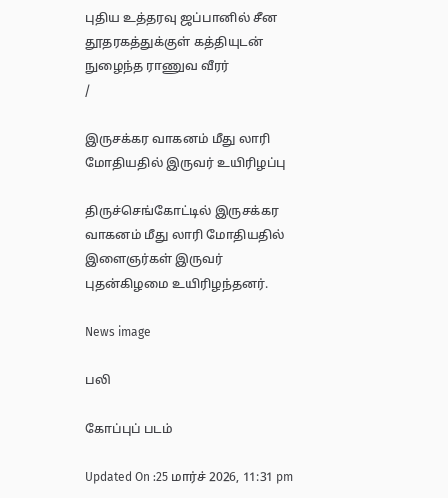புதிய உத்தரவு ஜப்பானில் சீன தூதரகத்துக்குள் கத்தியுடன் நுழைந்த ராணுவ வீரர்
/

இருசக்கர வாகனம் மீது லாரி மோதியதில் இருவர் உயிரிழப்பு

திருச்செங்கோட்டில் இருசக்கர வாகனம் மீது லாரி மோதியதில் இளைஞர்கள் இருவர் புதன்கிழமை உயிரிழந்தனர்.

News image

பலி

கோப்புப் படம்

Updated On :25 மார்ச் 2026, 11:31 pm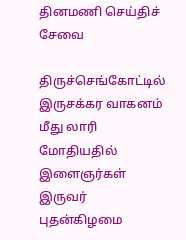தினமணி செய்திச் சேவை

திருச்செங்கோட்டில் இருசக்கர வாகனம் மீது லாரி மோதியதில் இளைஞர்கள் இருவர் புதன்கிழமை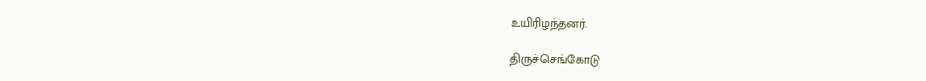உயிரிழந்தனர்.

திருச்செங்கோடு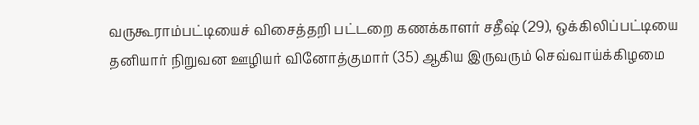வருகூராம்பட்டியைச் விசைத்தறி பட்டறை கணக்காளர் சதீஷ் (29), ஒக்கிலிப்பட்டியை தனியார் நிறுவன ஊழியர் வினோத்குமார் (35) ஆகிய இருவரும் செவ்வாய்க்கிழமை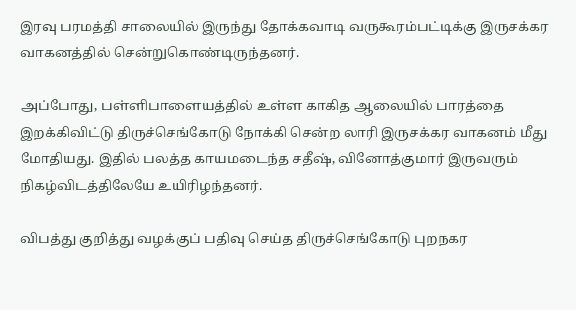இரவு பரமத்தி சாலையில் இருந்து தோக்கவாடி வருகூரம்பட்டிக்கு இருசக்கர வாகனத்தில் சென்றுகொண்டிருந்தனர்.

அப்போது, பள்ளிபாளையத்தில் உள்ள காகித ஆலையில் பாரத்தை இறக்கிவிட்டு திருச்செங்கோடு நோக்கி சென்ற லாரி இருசக்கர வாகனம் மீது மோதியது. இதில் பலத்த காயமடைந்த சதீஷ், வினோத்குமார் இருவரும் நிகழ்விடத்திலேயே உயிரிழந்தனர்.

விபத்து குறித்து வழக்குப் பதிவு செய்த திருச்செங்கோடு புறநகர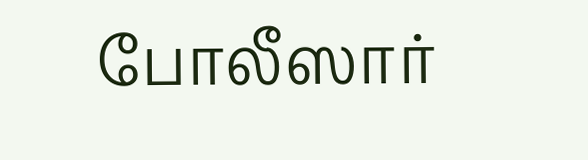போலீஸார்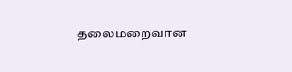தலைமறைவான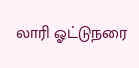லாரி ஓட்டுநரை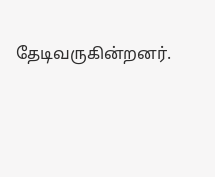தேடிவருகின்றனர்.